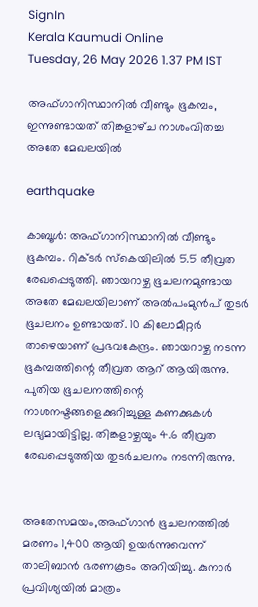SignIn
Kerala Kaumudi Online
Tuesday, 26 May 2026 1.37 PM IST

അഫ്‌ഗാനിസ്ഥാനിൽ വീണ്ടും ഭൂകമ്പം, ഇന്നുണ്ടായത്‌ തിങ്കളാഴ്‌ച നാശംവിതച്ച അതേ മേഖലയിൽ

earthquake

കാബൂൾ: അഫ്ഗാനിസ്ഥാനിൽ വീണ്ടും ഭൂകമ്പം. റിക്ടർ സ്‌കെയിലിൽ 5.5 തീവ്രത രേഖപ്പെടുത്തി. ഞായറാഴ്ച ഭൂചലനമുണ്ടായ അതേ മേഖലയിലാണ് അൽപംമുൻപ്‌ തുടർ ഭൂചലനം ഉണ്ടായത്. 10 കിലോമീറ്റർ താഴെയാണ് പ്രഭവകേന്ദ്രം. ഞായറാഴ്ച നടന്ന ഭൂകമ്പത്തിന്റെ തീവ്രത ആറ്‌ ആയിരുന്നു. പുതിയ ഭൂചലനത്തിന്റെ നാശനഷ്ടങ്ങളെക്കുറിച്ചുള്ള കണക്കുകൾ ലഭ്യമായിട്ടില്ല. തിങ്കളാഴ്ചയും 4.6 തീവ്രത രേഖപ്പെടുത്തിയ തുടർചലനം നടന്നിരുന്നു.


അതേസമയം,അഫ്ഗാൻ ഭൂചലനത്തിൽ മരണം 1,400 ആയി ഉയർന്നുവെന്ന് താലിബാൻ ഭരണകൂടം അറിയിച്ചു. കുനാർ പ്രവിശ്യയിൽ മാത്രം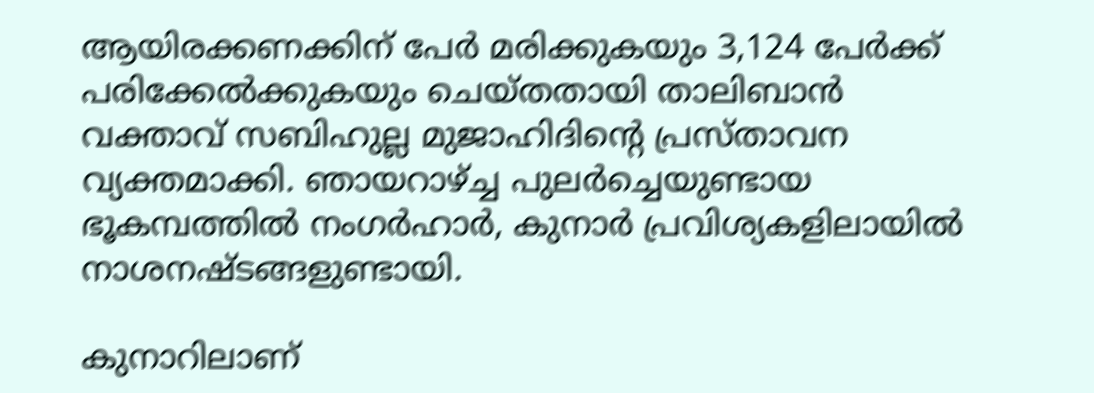ആയിരക്കണക്കിന് പേർ മരിക്കുകയും 3,124 പേർക്ക് പരിക്കേൽക്കുകയും ചെയ്തതായി താലിബാൻ വക്താവ് സബിഹുല്ല മുജാഹിദിന്റെ പ്രസ്താവന വ്യക്തമാക്കി. ഞായറാഴ്ച്ച പുലർച്ചെയുണ്ടായ ഭൂകമ്പത്തിൽ നംഗർഹാർ, കുനാർ പ്രവിശ്യകളിലായിൽ നാശനഷ്ടങ്ങളുണ്ടായി.

കുനാറിലാണ്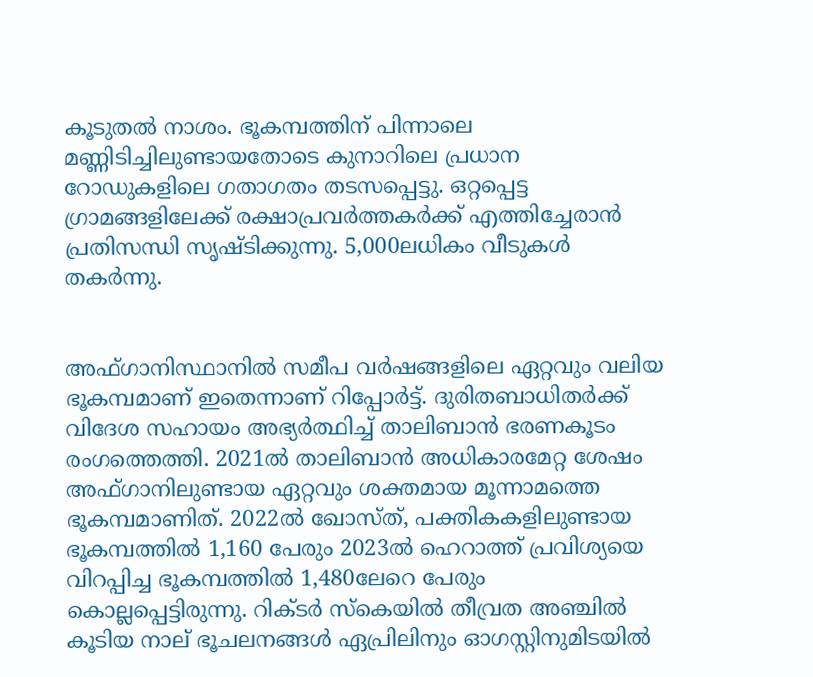കൂടുതൽ നാശം. ഭൂകമ്പത്തിന് പിന്നാലെ മണ്ണിടിച്ചിലുണ്ടായതോടെ കുനാറിലെ പ്രധാന റോഡുകളിലെ ഗതാഗതം തടസപ്പെട്ടു. ഒറ്റപ്പെട്ട ഗ്രാമങ്ങളിലേക്ക് രക്ഷാപ്രവർത്തകർക്ക് എത്തിച്ചേരാൻ പ്രതിസന്ധി സൃഷ്ടിക്കുന്നു. 5,000ലധികം വീടുകൾ തകർന്നു.


അഫ്ഗാനിസ്ഥാനിൽ സമീപ വർഷങ്ങളിലെ ഏറ്റവും വലിയ ഭൂകമ്പമാണ് ഇതെന്നാണ് റിപ്പോർട്ട്. ദുരിതബാധിതർക്ക് വിദേശ സഹായം അഭ്യർത്ഥിച്ച് താലിബാൻ ഭരണകൂടം രംഗത്തെത്തി. 2021ൽ താലിബാൻ അധികാരമേറ്റ ശേഷം അഫ്ഗാനിലുണ്ടായ ഏറ്റവും ശക്തമായ മൂന്നാമത്തെ ഭൂകമ്പമാണിത്. 2022ൽ ഖോസ്ത്, പക്തികകളിലുണ്ടായ ഭൂകമ്പത്തിൽ 1,160 പേരും 2023ൽ ഹെറാത്ത് പ്രവിശ്യയെ വിറപ്പിച്ച ഭൂകമ്പത്തിൽ 1,480ലേറെ പേരും കൊല്ലപ്പെട്ടിരുന്നു. റിക്ടർ സ്‌കെയിൽ തീവ്രത അഞ്ചിൽ കൂടിയ നാല് ഭൂചലനങ്ങൾ ഏപ്രിലിനും ഓഗസ്റ്റിനുമിടയിൽ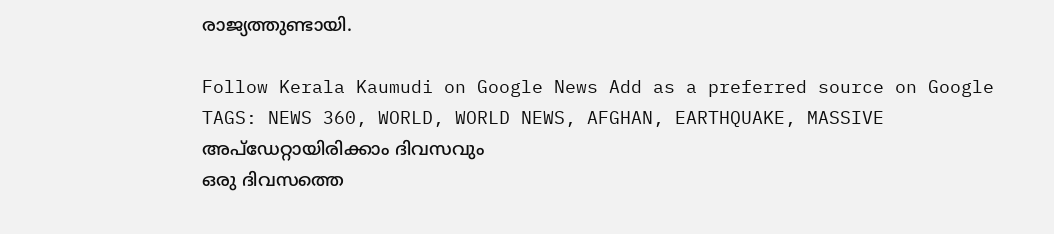രാജ്യത്തുണ്ടായി.

Follow Kerala Kaumudi on Google News Add as a preferred source on Google
TAGS: NEWS 360, WORLD, WORLD NEWS, AFGHAN, EARTHQUAKE, MASSIVE
അപ്ഡേറ്റായിരിക്കാം ദിവസവും
ഒരു ദിവസത്തെ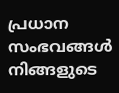പ്രധാന സംഭവങ്ങൾ നിങ്ങളുടെ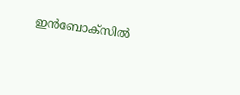ഇൻബോക്സിൽ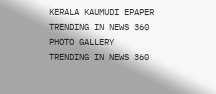KERALA KAUMUDI EPAPER
TRENDING IN NEWS 360
PHOTO GALLERY
TRENDING IN NEWS 360